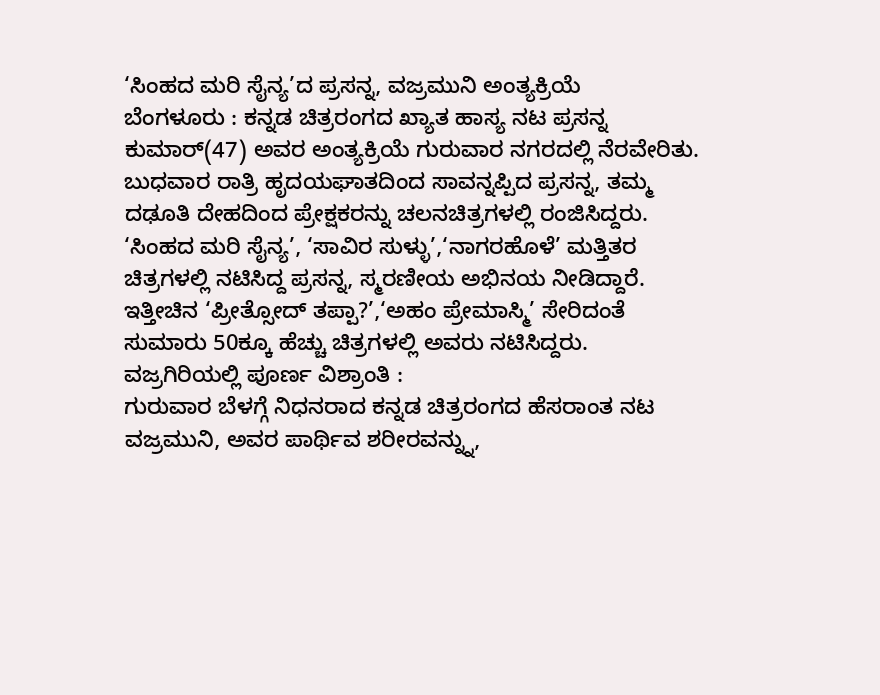‘ಸಿಂಹದ ಮರಿ ಸೈನ್ಯ’ದ ಪ್ರಸನ್ನ, ವಜ್ರಮುನಿ ಅಂತ್ಯಕ್ರಿಯೆ
ಬೆಂಗಳೂರು : ಕನ್ನಡ ಚಿತ್ರರಂಗದ ಖ್ಯಾತ ಹಾಸ್ಯ ನಟ ಪ್ರಸನ್ನ ಕುಮಾರ್(47) ಅವರ ಅಂತ್ಯಕ್ರಿಯೆ ಗುರುವಾರ ನಗರದಲ್ಲಿ ನೆರವೇರಿತು.
ಬುಧವಾರ ರಾತ್ರಿ ಹೃದಯಘಾತದಿಂದ ಸಾವನ್ನಪ್ಪಿದ ಪ್ರಸನ್ನ, ತಮ್ಮ ದಢೂತಿ ದೇಹದಿಂದ ಪ್ರೇಕ್ಷಕರನ್ನು ಚಲನಚಿತ್ರಗಳಲ್ಲಿ ರಂಜಿಸಿದ್ದರು.
‘ಸಿಂಹದ ಮರಿ ಸೈನ್ಯ’, ‘ಸಾವಿರ ಸುಳ್ಳು’,‘ನಾಗರಹೊಳೆ’ ಮತ್ತಿತರ ಚಿತ್ರಗಳಲ್ಲಿ ನಟಿಸಿದ್ದ ಪ್ರಸನ್ನ, ಸ್ಮರಣೀಯ ಅಭಿನಯ ನೀಡಿದ್ದಾರೆ. ಇತ್ತೀಚಿನ ‘ಪ್ರೀತ್ಸೋದ್ ತಪ್ಪಾ?’,‘ಅಹಂ ಪ್ರೇಮಾಸ್ಮಿ’ ಸೇರಿದಂತೆ ಸುಮಾರು 50ಕ್ಕೂ ಹೆಚ್ಚು ಚಿತ್ರಗಳಲ್ಲಿ ಅವರು ನಟಿಸಿದ್ದರು.
ವಜ್ರಗಿರಿಯಲ್ಲಿ ಪೂರ್ಣ ವಿಶ್ರಾಂತಿ :
ಗುರುವಾರ ಬೆಳಗ್ಗೆ ನಿಧನರಾದ ಕನ್ನಡ ಚಿತ್ರರಂಗದ ಹೆಸರಾಂತ ನಟ ವಜ್ರಮುನಿ, ಅವರ ಪಾರ್ಥಿವ ಶರೀರವನ್ನ್ನು,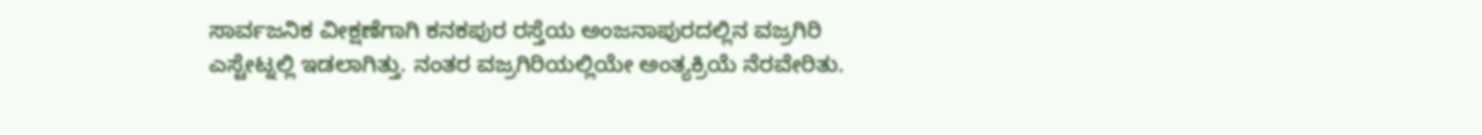ಸಾರ್ವಜನಿಕ ವೀಕ್ಷಣೆಗಾಗಿ ಕನಕಪುರ ರಸ್ತೆಯ ಅಂಜನಾಪುರದಲ್ಲಿನ ವಜ್ರಗಿರಿ ಎಸ್ಟೇಟ್ನಲ್ಲಿ ಇಡಲಾಗಿತ್ತು. ನಂತರ ವಜ್ರಗಿರಿಯಲ್ಲಿಯೇ ಅಂತ್ಯಕ್ರಿಯೆ ನೆರವೇರಿತು.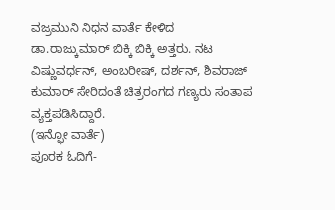ವಜ್ರಮುನಿ ನಿಧನ ವಾರ್ತೆ ಕೇಳಿದ ಡಾ.ರಾಜ್ಕುಮಾರ್ ಬಿಕ್ಕಿ ಬಿಕ್ಕಿ ಅತ್ತರು. ನಟ ವಿಷ್ಣುವರ್ಧನ್, ಅಂಬರೀಷ್, ದರ್ಶನ್, ಶಿವರಾಜ್ ಕುಮಾರ್ ಸೇರಿದಂತೆ ಚಿತ್ರರಂಗದ ಗಣ್ಯರು ಸಂತಾಪ ವ್ಯಕ್ತಪಡಿಸಿದ್ದಾರೆ.
(ಇನ್ಫೋ ವಾರ್ತೆ)
ಪೂರಕ ಓದಿಗೆ-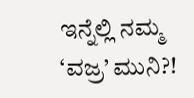ಇನ್ನೆಲ್ಲಿ ನಮ್ಮ ‘ವಜ್ರ’ ಮುನಿ?!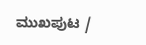ಮುಖಪುಟ /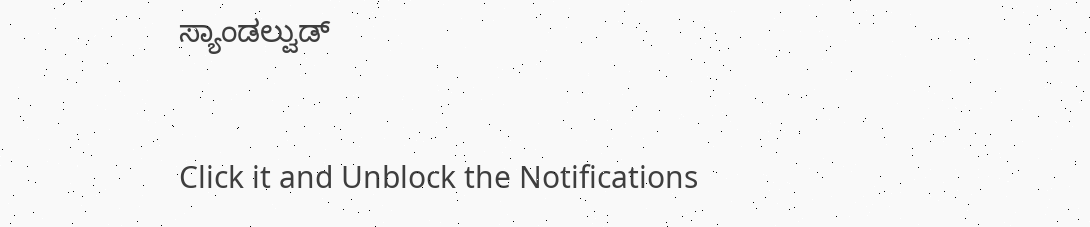ಸ್ಯಾಂಡಲ್ವುಡ್


Click it and Unblock the Notifications